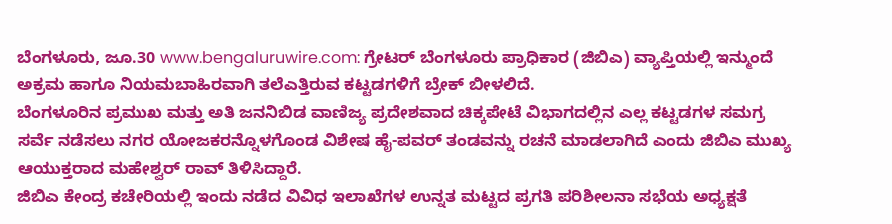ಬೆಂಗಳೂರು, ಜೂ.30 www.bengaluruwire.com: ಗ್ರೇಟರ್ ಬೆಂಗಳೂರು ಪ್ರಾಧಿಕಾರ (ಜಿಬಿಎ) ವ್ಯಾಪ್ತಿಯಲ್ಲಿ ಇನ್ಮುಂದೆ ಅಕ್ರಮ ಹಾಗೂ ನಿಯಮಬಾಹಿರವಾಗಿ ತಲೆಎತ್ತಿರುವ ಕಟ್ಟಡಗಳಿಗೆ ಬ್ರೇಕ್ ಬೀಳಲಿದೆ.
ಬೆಂಗಳೂರಿನ ಪ್ರಮುಖ ಮತ್ತು ಅತಿ ಜನನಿಬಿಡ ವಾಣಿಜ್ಯ ಪ್ರದೇಶವಾದ ಚಿಕ್ಕಪೇಟೆ ವಿಭಾಗದಲ್ಲಿನ ಎಲ್ಲ ಕಟ್ಟಡಗಳ ಸಮಗ್ರ ಸರ್ವೆ ನಡೆಸಲು ನಗರ ಯೋಜಕರನ್ನೊಳಗೊಂಡ ವಿಶೇಷ ಹೈ-ಪವರ್ ತಂಡವನ್ನು ರಚನೆ ಮಾಡಲಾಗಿದೆ ಎಂದು ಜಿಬಿಎ ಮುಖ್ಯ ಆಯುಕ್ತರಾದ ಮಹೇಶ್ವರ್ ರಾವ್ ತಿಳಿಸಿದ್ದಾರೆ.
ಜಿಬಿಎ ಕೇಂದ್ರ ಕಚೇರಿಯಲ್ಲಿ ಇಂದು ನಡೆದ ವಿವಿಧ ಇಲಾಖೆಗಳ ಉನ್ನತ ಮಟ್ಟದ ಪ್ರಗತಿ ಪರಿಶೀಲನಾ ಸಭೆಯ ಅಧ್ಯಕ್ಷತೆ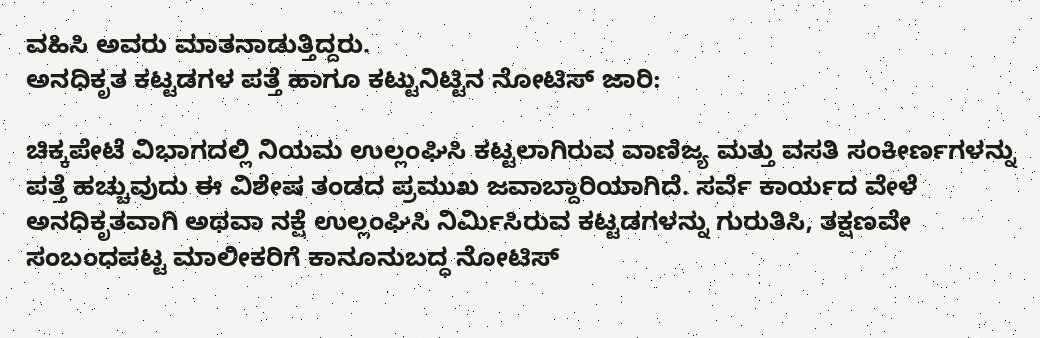ವಹಿಸಿ ಅವರು ಮಾತನಾಡುತ್ತಿದ್ದರು.
ಅನಧಿಕೃತ ಕಟ್ಟಡಗಳ ಪತ್ತೆ ಹಾಗೂ ಕಟ್ಟುನಿಟ್ಟಿನ ನೋಟಿಸ್ ಜಾರಿ:

ಚಿಕ್ಕಪೇಟೆ ವಿಭಾಗದಲ್ಲಿ ನಿಯಮ ಉಲ್ಲಂಘಿಸಿ ಕಟ್ಟಲಾಗಿರುವ ವಾಣಿಜ್ಯ ಮತ್ತು ವಸತಿ ಸಂಕೀರ್ಣಗಳನ್ನು ಪತ್ತೆ ಹಚ್ಚುವುದು ಈ ವಿಶೇಷ ತಂಡದ ಪ್ರಮುಖ ಜವಾಬ್ದಾರಿಯಾಗಿದೆ. ಸರ್ವೆ ಕಾರ್ಯದ ವೇಳೆ ಅನಧಿಕೃತವಾಗಿ ಅಥವಾ ನಕ್ಷೆ ಉಲ್ಲಂಘಿಸಿ ನಿರ್ಮಿಸಿರುವ ಕಟ್ಟಡಗಳನ್ನು ಗುರುತಿಸಿ, ತಕ್ಷಣವೇ ಸಂಬಂಧಪಟ್ಟ ಮಾಲೀಕರಿಗೆ ಕಾನೂನುಬದ್ಧ ನೋಟಿಸ್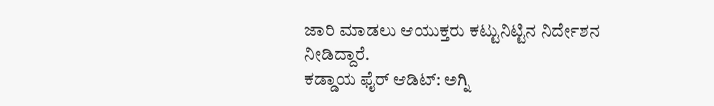ಜಾರಿ ಮಾಡಲು ಆಯುಕ್ತರು ಕಟ್ಟುನಿಟ್ಟಿನ ನಿರ್ದೇಶನ ನೀಡಿದ್ದಾರೆ.
ಕಡ್ಡಾಯ ಫೈರ್ ಆಡಿಟ್: ಅಗ್ನಿ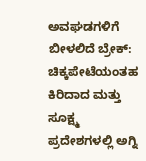ಅವಘಡಗಳಿಗೆ ಬೀಳಲಿದೆ ಬ್ರೇಕ್:
ಚಿಕ್ಕಪೇಟೆಯಂತಹ ಕಿರಿದಾದ ಮತ್ತು ಸೂಕ್ಷ್ಮ ಪ್ರದೇಶಗಳಲ್ಲಿ ಅಗ್ನಿ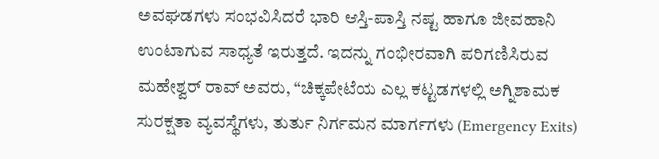ಅವಘಡಗಳು ಸಂಭವಿಸಿದರೆ ಭಾರಿ ಆಸ್ತಿ-ಪಾಸ್ತಿ ನಷ್ಟ ಹಾಗೂ ಜೀವಹಾನಿ ಉಂಟಾಗುವ ಸಾಧ್ಯತೆ ಇರುತ್ತದೆ. ಇದನ್ನು ಗಂಭೀರವಾಗಿ ಪರಿಗಣಿಸಿರುವ ಮಹೇಶ್ವರ್ ರಾವ್ ಅವರು, “ಚಿಕ್ಕಪೇಟೆಯ ಎಲ್ಲ ಕಟ್ಟಡಗಳಲ್ಲಿ ಅಗ್ನಿಶಾಮಕ ಸುರಕ್ಷತಾ ವ್ಯವಸ್ಥೆಗಳು, ತುರ್ತು ನಿರ್ಗಮನ ಮಾರ್ಗಗಳು (Emergency Exits)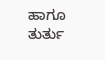ಹಾಗೂ ತುರ್ತು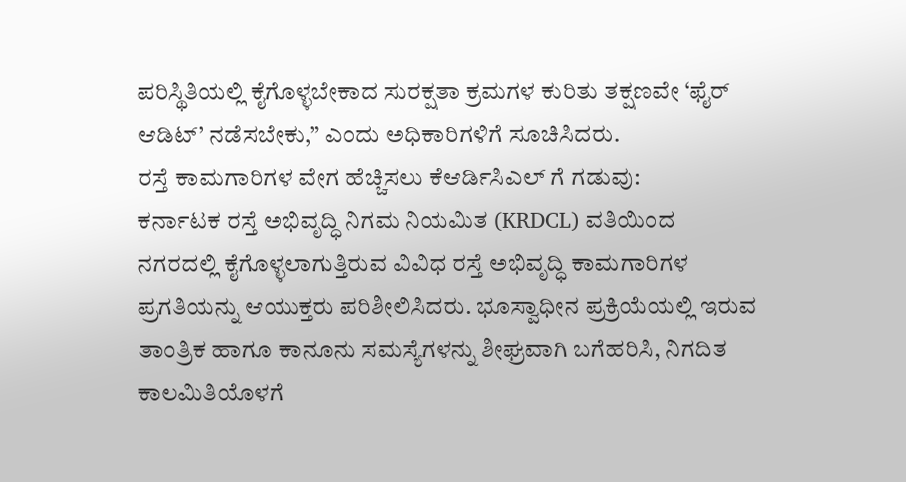ಪರಿಸ್ಥಿತಿಯಲ್ಲಿ ಕೈಗೊಳ್ಳಬೇಕಾದ ಸುರಕ್ಷತಾ ಕ್ರಮಗಳ ಕುರಿತು ತಕ್ಷಣವೇ ‘ಫೈರ್ ಆಡಿಟ್’ ನಡೆಸಬೇಕು,” ಎಂದು ಅಧಿಕಾರಿಗಳಿಗೆ ಸೂಚಿಸಿದರು.
ರಸ್ತೆ ಕಾಮಗಾರಿಗಳ ವೇಗ ಹೆಚ್ಚಿಸಲು ಕೆಆರ್ಡಿಸಿಎಲ್ ಗೆ ಗಡುವು:
ಕರ್ನಾಟಕ ರಸ್ತೆ ಅಭಿವೃದ್ಧಿ ನಿಗಮ ನಿಯಮಿತ (KRDCL) ವತಿಯಿಂದ ನಗರದಲ್ಲಿ ಕೈಗೊಳ್ಳಲಾಗುತ್ತಿರುವ ವಿವಿಧ ರಸ್ತೆ ಅಭಿವೃದ್ಧಿ ಕಾಮಗಾರಿಗಳ ಪ್ರಗತಿಯನ್ನು ಆಯುಕ್ತರು ಪರಿಶೀಲಿಸಿದರು. ಭೂಸ್ವಾಧೀನ ಪ್ರಕ್ರಿಯೆಯಲ್ಲಿ ಇರುವ ತಾಂತ್ರಿಕ ಹಾಗೂ ಕಾನೂನು ಸಮಸ್ಯೆಗಳನ್ನು ಶೀಘ್ರವಾಗಿ ಬಗೆಹರಿಸಿ, ನಿಗದಿತ ಕಾಲಮಿತಿಯೊಳಗೆ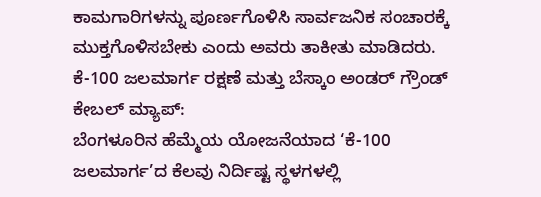ಕಾಮಗಾರಿಗಳನ್ನು ಪೂರ್ಣಗೊಳಿಸಿ ಸಾರ್ವಜನಿಕ ಸಂಚಾರಕ್ಕೆ ಮುಕ್ತಗೊಳಿಸಬೇಕು ಎಂದು ಅವರು ತಾಕೀತು ಮಾಡಿದರು.
ಕೆ-100 ಜಲಮಾರ್ಗ ರಕ್ಷಣೆ ಮತ್ತು ಬೆಸ್ಕಾಂ ಅಂಡರ್ ಗ್ರೌಂಡ್ ಕೇಬಲ್ ಮ್ಯಾಪ್:
ಬೆಂಗಳೂರಿನ ಹೆಮ್ಮೆಯ ಯೋಜನೆಯಾದ ‘ಕೆ-100 ಜಲಮಾರ್ಗ’ದ ಕೆಲವು ನಿರ್ದಿಷ್ಟ ಸ್ಥಳಗಳಲ್ಲಿ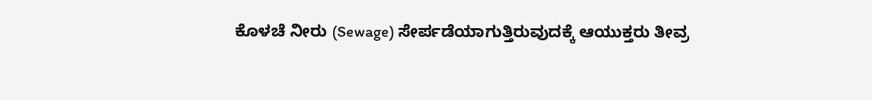ಕೊಳಚೆ ನೀರು (Sewage) ಸೇರ್ಪಡೆಯಾಗುತ್ತಿರುವುದಕ್ಕೆ ಆಯುಕ್ತರು ತೀವ್ರ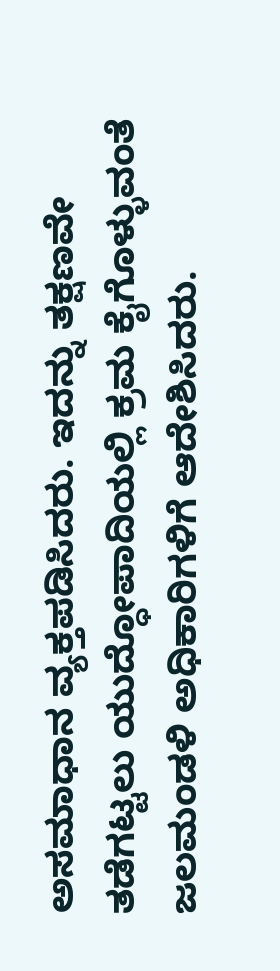ಅಸಮಾಧಾನ ವ್ಯಕ್ತಪಡಿಸಿದರು. ಇದನ್ನು ತಕ್ಷಣವೇ ತಡೆಗಟ್ಟಲು ಯುದ್ಧೋಪಾದಿಯಲ್ಲಿ ಕ್ರಮ ಕೈಗೊಳ್ಳುವಂತೆ ಜಲಮಂಡಳಿ ಅಧಿಕಾರಿಗಳಿಗೆ ಆದೇಶಿಸಿದರು.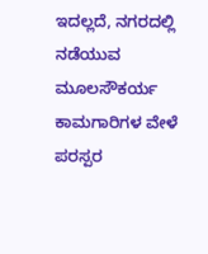ಇದಲ್ಲದೆ, ನಗರದಲ್ಲಿ ನಡೆಯುವ ಮೂಲಸೌಕರ್ಯ ಕಾಮಗಾರಿಗಳ ವೇಳೆ ಪರಸ್ಪರ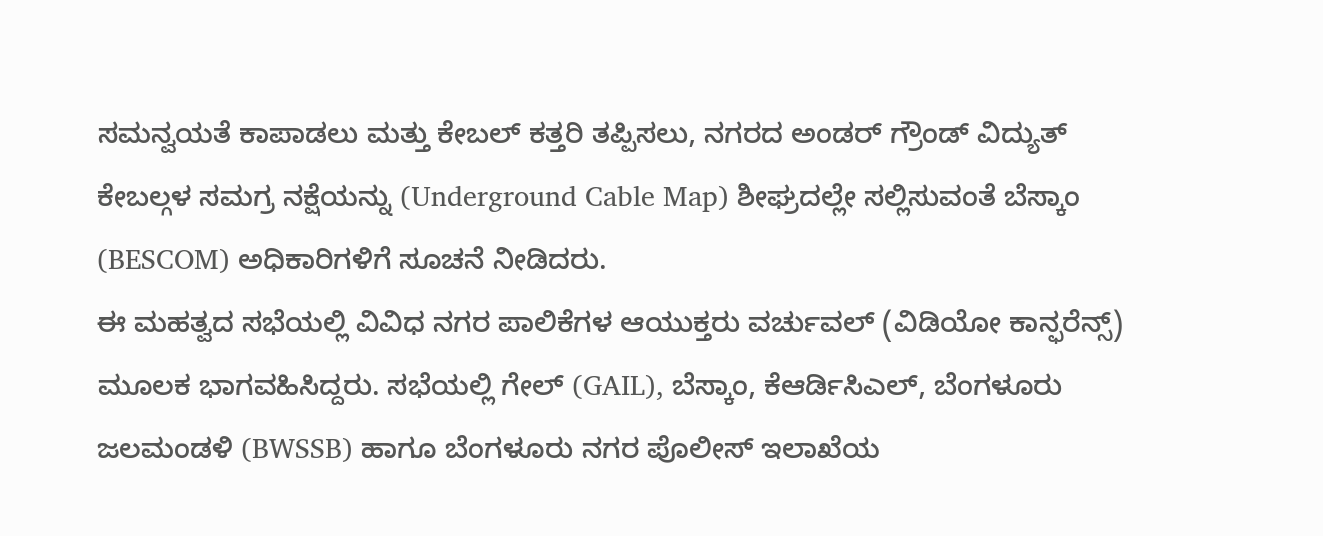ಸಮನ್ವಯತೆ ಕಾಪಾಡಲು ಮತ್ತು ಕೇಬಲ್ ಕತ್ತರಿ ತಪ್ಪಿಸಲು, ನಗರದ ಅಂಡರ್ ಗ್ರೌಂಡ್ ವಿದ್ಯುತ್ ಕೇಬಲ್ಗಳ ಸಮಗ್ರ ನಕ್ಷೆಯನ್ನು (Underground Cable Map) ಶೀಘ್ರದಲ್ಲೇ ಸಲ್ಲಿಸುವಂತೆ ಬೆಸ್ಕಾಂ (BESCOM) ಅಧಿಕಾರಿಗಳಿಗೆ ಸೂಚನೆ ನೀಡಿದರು.
ಈ ಮಹತ್ವದ ಸಭೆಯಲ್ಲಿ ವಿವಿಧ ನಗರ ಪಾಲಿಕೆಗಳ ಆಯುಕ್ತರು ವರ್ಚುವಲ್ (ವಿಡಿಯೋ ಕಾನ್ಫರೆನ್ಸ್) ಮೂಲಕ ಭಾಗವಹಿಸಿದ್ದರು. ಸಭೆಯಲ್ಲಿ ಗೇಲ್ (GAIL), ಬೆಸ್ಕಾಂ, ಕೆಆರ್ಡಿಸಿಎಲ್, ಬೆಂಗಳೂರು ಜಲಮಂಡಳಿ (BWSSB) ಹಾಗೂ ಬೆಂಗಳೂರು ನಗರ ಪೊಲೀಸ್ ಇಲಾಖೆಯ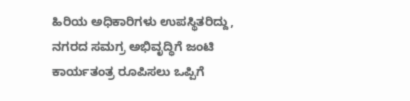ಹಿರಿಯ ಅಧಿಕಾರಿಗಳು ಉಪಸ್ಥಿತರಿದ್ದು, ನಗರದ ಸಮಗ್ರ ಅಭಿವೃದ್ಧಿಗೆ ಜಂಟಿ ಕಾರ್ಯತಂತ್ರ ರೂಪಿಸಲು ಒಪ್ಪಿಗೆ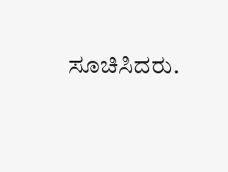ಸೂಚಿಸಿದರು.